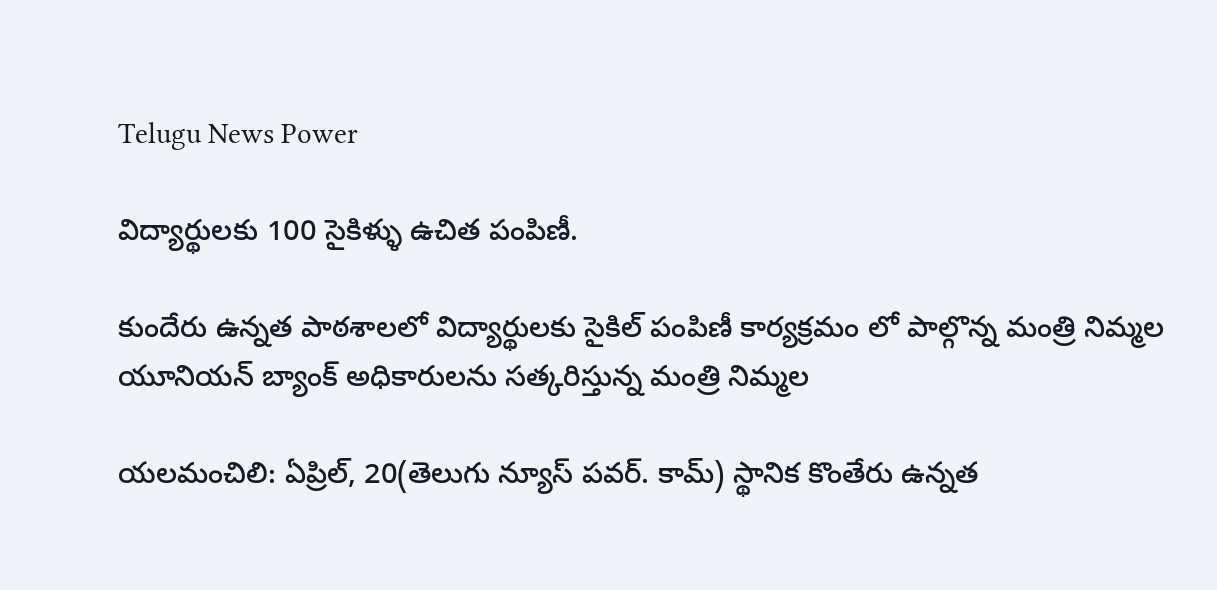Telugu News Power

విద్యార్థులకు 100 సైకిళ్ళు ఉచిత పంపిణీ.

కుందేరు ఉన్నత పాఠశాలలో విద్యార్థులకు సైకిల్ పంపిణీ కార్యక్రమం లో పాల్గొన్న మంత్రి నిమ్మల
యూనియన్ బ్యాంక్ అధికారులను సత్కరిస్తున్న మంత్రి నిమ్మల

యలమంచిలి: ఏప్రిల్, 20(తెలుగు న్యూస్ పవర్. కామ్) స్థానిక కొంతేరు ఉన్నత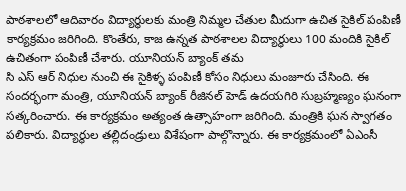పాఠశాలలో ఆదివారం విద్యార్థులకు మంత్రి నిమ్మల చేతుల మీదుగా ఉచిత సైకిల్ పంపిణీ కార్యక్రమం జరిగింది. కొంతేరు, కాజ ఉన్నత పాఠశాలల విద్యార్థులు 100 మందికి సైకిల్ ఉచితంగా పంపిణీ చేశారు. యూనియన్ బ్యాంక్ తమ
సి ఎస్ ఆర్ నిధుల నుంచి ఈ సైకిళ్ళ పంపిణీ కోసం నిధులు మంజూరు చేసింది. ఈ సందర్భంగా మంత్రి, యూనియన్ బ్యాంక్ రీజినల్ హెడ్ ఉదయగిరి సుబ్రహ్మణ్యం ఘనంగా సత్కరించారు. ఈ కార్యక్రమం అత్యంత ఉత్సాహంగా జరిగింది. మంత్రికి ఘన స్వాగతం పలికారు. విద్యార్థుల తల్లిదండ్రులు విశేషంగా పాల్గొన్నారు. ఈ కార్యక్రమంలో ఏఎంసీ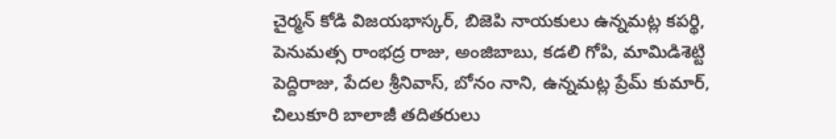చైర్మన్ కోడి విజయభాస్కర్, బిజెపి నాయకులు ఉన్నమట్ల కపర్థి, పెనుమత్స రాంభద్ర రాజు, అంజిబాబు, కడలి గోపి, మామిడిశెట్టి పెద్దిరాజు, పేదల శ్రీనివాస్, బోనం నాని, ఉన్నమట్ల ప్రేమ్ కుమార్, చిలుకూరి బాలాజీ తదితరులు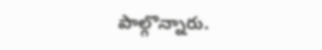పాల్గొన్నారు.